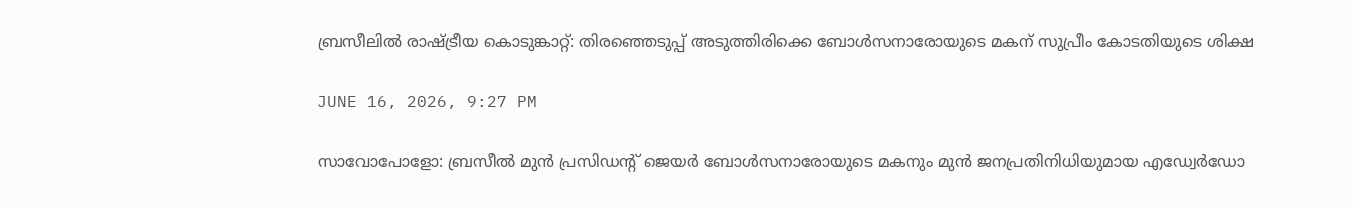ബ്രസീലില്‍ രാഷ്ട്രീയ കൊടുങ്കാറ്റ്: തിരഞ്ഞെടുപ്പ് അടുത്തിരിക്കെ ബോള്‍സനാരോയുടെ മകന് സുപ്രീം കോടതിയുടെ ശിക്ഷ

JUNE 16, 2026, 9:27 PM

സാവോപോളോ: ബ്രസീല്‍ മുന്‍ പ്രസിഡന്റ് ജെയര്‍ ബോള്‍സനാരോയുടെ മകനും മുന്‍ ജനപ്രതിനിധിയുമായ എഡ്വേര്‍ഡോ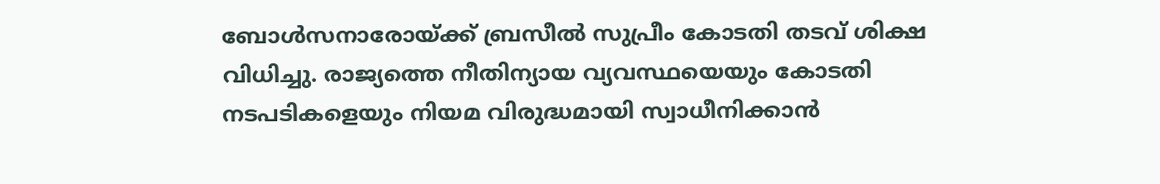ബോള്‍സനാരോയ്ക്ക് ബ്രസീല്‍ സുപ്രീം കോടതി തടവ് ശിക്ഷ വിധിച്ചു. രാജ്യത്തെ നീതിന്യായ വ്യവസ്ഥയെയും കോടതി നടപടികളെയും നിയമ വിരുദ്ധമായി സ്വാധീനിക്കാന്‍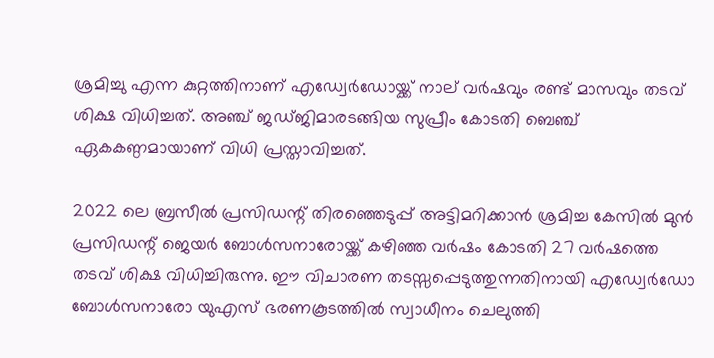ശ്രമിച്ചു എന്ന കുറ്റത്തിനാണ് എഡ്വേര്‍ഡോയ്ക്ക് നാല് വര്‍ഷവും രണ്ട് മാസവും തടവ് ശിക്ഷ വിധിച്ചത്. അഞ്ച് ജഡ്ജിമാരടങ്ങിയ സുപ്രീം കോടതി ബെഞ്ച് ഏകകണ്ഠമായാണ് വിധി പ്രസ്താവിച്ചത്.

2022 ലെ ബ്രസീല്‍ പ്രസിഡന്റ് തിരഞ്ഞെടുപ്പ് അട്ടിമറിക്കാന്‍ ശ്രമിച്ച കേസില്‍ മുന്‍ പ്രസിഡന്റ് ജെയര്‍ ബോള്‍സനാരോയ്ക്ക് കഴിഞ്ഞ വര്‍ഷം കോടതി 27 വര്‍ഷത്തെ തടവ് ശിക്ഷ വിധിച്ചിരുന്നു. ഈ വിചാരണ തടസ്സപ്പെടുത്തുന്നതിനായി എഡ്വേര്‍ഡോ ബോള്‍സനാരോ യുഎസ് ഭരണകൂടത്തില്‍ സ്വാധീനം ചെലുത്തി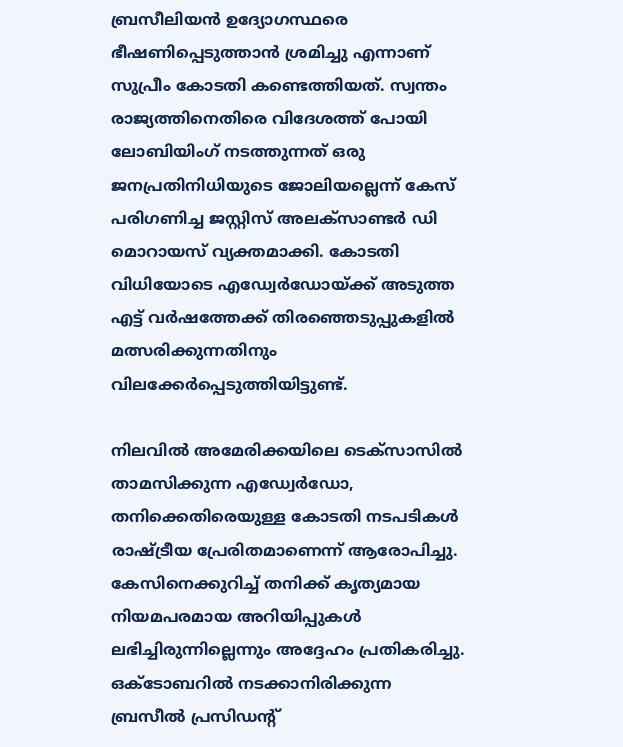ബ്രസീലിയന്‍ ഉദ്യോഗസ്ഥരെ ഭീഷണിപ്പെടുത്താന്‍ ശ്രമിച്ചു എന്നാണ് സുപ്രീം കോടതി കണ്ടെത്തിയത്. സ്വന്തം രാജ്യത്തിനെതിരെ വിദേശത്ത് പോയി ലോബിയിംഗ് നടത്തുന്നത് ഒരു ജനപ്രതിനിധിയുടെ ജോലിയല്ലെന്ന് കേസ് പരിഗണിച്ച ജസ്റ്റിസ് അലക്‌സാണ്ടര്‍ ഡി മൊറായസ് വ്യക്തമാക്കി. കോടതി വിധിയോടെ എഡ്വേര്‍ഡോയ്ക്ക് അടുത്ത എട്ട് വര്‍ഷത്തേക്ക് തിരഞ്ഞെടുപ്പുകളില്‍ മത്സരിക്കുന്നതിനും വിലക്കേര്‍പ്പെടുത്തിയിട്ടുണ്ട്.

നിലവില്‍ അമേരിക്കയിലെ ടെക്‌സാസില്‍ താമസിക്കുന്ന എഡ്വേര്‍ഡോ, തനിക്കെതിരെയുള്ള കോടതി നടപടികള്‍ രാഷ്ട്രീയ പ്രേരിതമാണെന്ന് ആരോപിച്ചു. കേസിനെക്കുറിച്ച് തനിക്ക് കൃത്യമായ നിയമപരമായ അറിയിപ്പുകള്‍ ലഭിച്ചിരുന്നില്ലെന്നും അദ്ദേഹം പ്രതികരിച്ചു. ഒക്ടോബറില്‍ നടക്കാനിരിക്കുന്ന ബ്രസീല്‍ പ്രസിഡന്റ്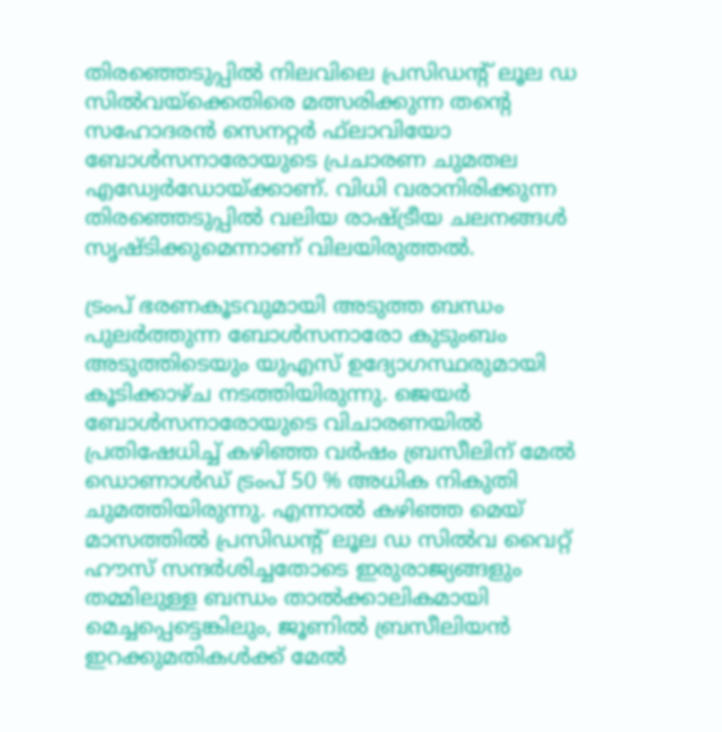തിരഞ്ഞെടുപ്പില്‍ നിലവിലെ പ്രസിഡന്റ് ലൂല ഡ സില്‍വയ്ക്കെതിരെ മത്സരിക്കുന്ന തന്റെ സഹോദരന്‍ സെനറ്റര്‍ ഫ്‌ലാവിയോ ബോള്‍സനാരോയുടെ പ്രചാരണ ചുമതല എഡ്വേര്‍ഡോയ്ക്കാണ്. വിധി വരാനിരിക്കുന്ന തിരഞ്ഞെടുപ്പില്‍ വലിയ രാഷ്ട്രീയ ചലനങ്ങള്‍ സൃഷ്ടിക്കുമെന്നാണ് വിലയിരുത്തല്‍.

ട്രംപ് ഭരണകൂടവുമായി അടുത്ത ബന്ധം പുലര്‍ത്തുന്ന ബോള്‍സനാരോ കുടുംബം അടുത്തിടെയും യുഎസ് ഉദ്യോഗസ്ഥരുമായി കൂടിക്കാഴ്ച നടത്തിയിരുന്നു. ജെയര്‍ ബോള്‍സനാരോയുടെ വിചാരണയില്‍ പ്രതിഷേധിച്ച് കഴിഞ്ഞ വര്‍ഷം ബ്രസീലിന് മേല്‍ ഡൊണാള്‍ഡ് ട്രംപ് 50 % അധിക നികുതി ചുമത്തിയിരുന്നു. എന്നാല്‍ കഴിഞ്ഞ മെയ് മാസത്തില്‍ പ്രസിഡന്റ് ലൂല ഡ സില്‍വ വൈറ്റ് ഹൗസ് സന്ദര്‍ശിച്ചതോടെ ഇരുരാജ്യങ്ങളും തമ്മിലുള്ള ബന്ധം താല്‍ക്കാലികമായി മെച്ചപ്പെട്ടെങ്കിലും, ജൂണില്‍ ബ്രസീലിയന്‍ ഇറക്കുമതികള്‍ക്ക് മേല്‍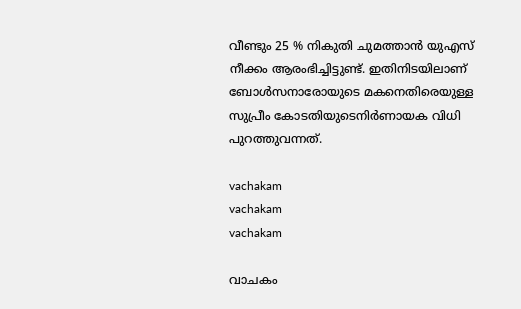വീണ്ടും 25 % നികുതി ചുമത്താന്‍ യുഎസ് നീക്കം ആരംഭിച്ചിട്ടുണ്ട്. ഇതിനിടയിലാണ് ബോള്‍സനാരോയുടെ മകനെതിരെയുള്ള സുപ്രീം കോടതിയുടെനിര്‍ണായക വിധി പുറത്തുവന്നത്.

vachakam
vachakam
vachakam

വാചകം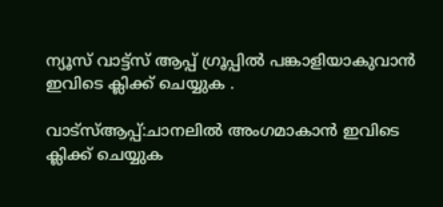ന്യൂസ് വാട്ട്സ് ആപ്പ് ഗ്രൂപ്പിൽ പങ്കാളിയാകുവാൻ ഇവിടെ ക്ലിക്ക് ചെയ്യുക .

വാട്സ്ആപ്പ്:ചാനലിൽ അംഗമാകാൻ ഇവിടെ ക്ലിക്ക് ചെയ്യുക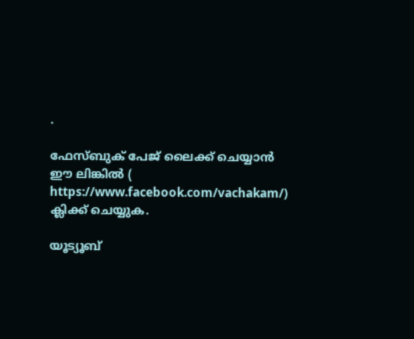.

ഫേസ്ബുക് പേജ് ലൈക്ക് ചെയ്യാൻ ഈ ലിങ്കിൽ (
https://www.facebook.com/vachakam/) ക്ലിക്ക് ചെയ്യുക.

യൂട്യൂബ്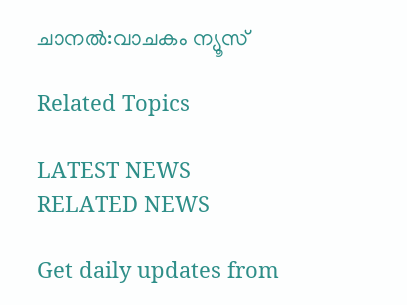ചാനൽ:വാചകം ന്യൂസ്

Related Topics

LATEST NEWS
RELATED NEWS

Get daily updates from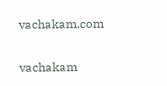vachakam.com

vachakam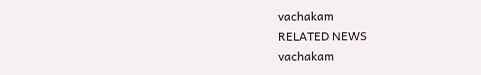vachakam
RELATED NEWS
vachakam